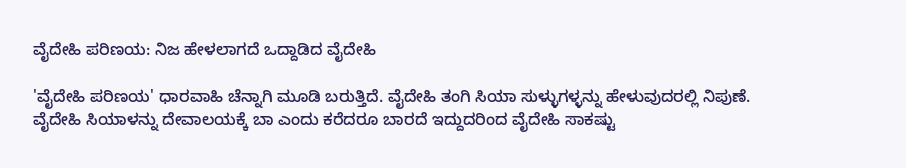ವೈದೇಹಿ ಪರಿಣಯ: ನಿಜ ಹೇಳಲಾಗದೆ ಒದ್ದಾಡಿದ ವೈದೇಹಿ

'ವೈದೇಹಿ ಪರಿಣಯ' ಧಾರವಾಹಿ ಚೆನ್ನಾಗಿ ಮೂಡಿ ಬರುತ್ತಿದೆ. ವೈದೇಹಿ ತಂಗಿ ಸಿಯಾ ಸುಳ್ಳುಗಳ್ಳನ್ನು ಹೇಳುವುದರಲ್ಲಿ ನಿಪುಣೆ. ವೈದೇಹಿ ಸಿಯಾಳನ್ನು ದೇವಾಲಯಕ್ಕೆ ಬಾ ಎಂದು ಕರೆದರೂ ಬಾರದೆ ಇದ್ದುದರಿಂದ ವೈದೇಹಿ ಸಾಕಷ್ಟು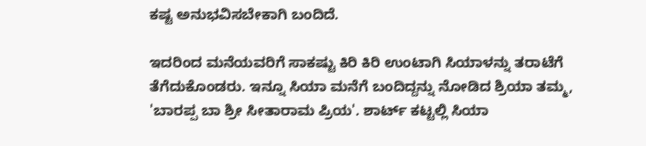ಕಷ್ಟ ಅನುಭವಿಸಬೇಕಾಗಿ ಬಂದಿದೆ.

ಇದರಿಂದ ಮನೆಯವರಿಗೆ ಸಾಕಷ್ಟು ಕಿರಿ ಕಿರಿ ಉಂಟಾಗಿ ಸಿಯಾಳನ್ನು ತರಾಟೆಗೆ ತೆಗೆದುಕೊಂಡರು. ಇನ್ನೂ ಸಿಯಾ ಮನೆಗೆ ಬಂದಿದ್ದನ್ನು ನೋಡಿದ ಶ್ರಿಯಾ ತಮ್ಮ, 'ಬಾರಪ್ಪ ಬಾ ಶ್ರೀ ಸೀತಾರಾಮ ಪ್ರಿಯ'. ಶಾರ್ಟ್ ಕಟ್ಟಲ್ಲಿ ಸಿಯಾ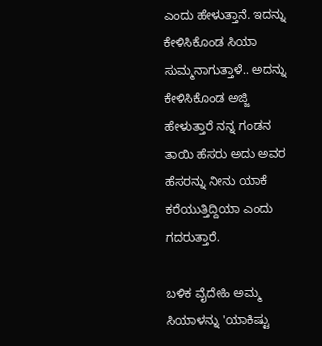ಎಂದು ಹೇಳುತ್ತಾನೆ. ಇದನ್ನು ಕೇಳಿಸಿಕೊಂಡ ಸಿಯಾ ಸುಮ್ಮನಾಗುತ್ತಾಳೆ.. ಅದನ್ನು ಕೇಳಿಸಿಕೊಂಡ ಅಜ್ಜಿ ಹೇಳುತ್ತಾರೆ ನನ್ನ ಗಂಡನ ತಾಯಿ ಹೆಸರು ಅದು ಅವರ ಹೆಸರನ್ನು ನೀನು ಯಾಕೆ ಕರೆಯುತ್ತಿದ್ದಿಯಾ ಎಂದು ಗದರುತ್ತಾರೆ.

ಬಳಿಕ ವೈದೇಹಿ ಅಮ್ಮ ಸಿಯಾಳನ್ನು 'ಯಾಕಿಷ್ಟು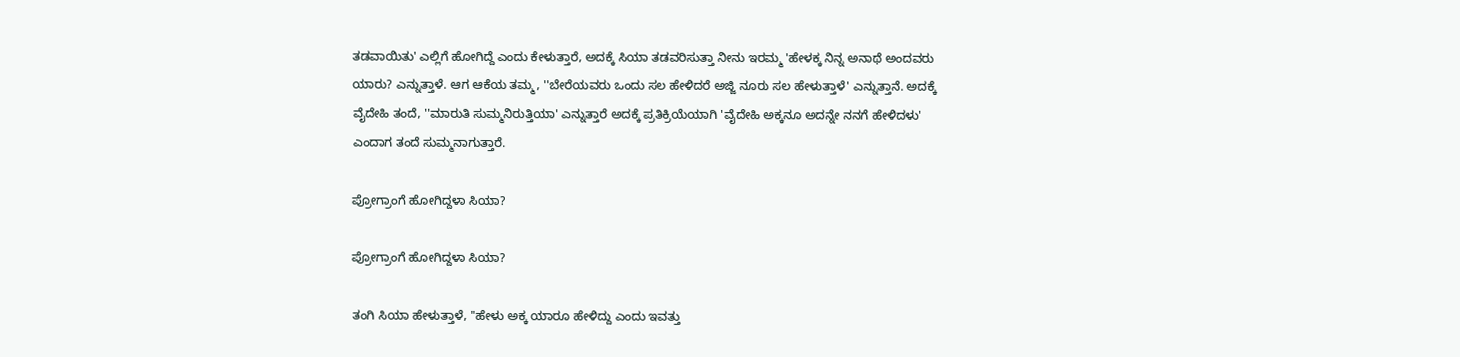ತಡವಾಯಿತು' ಎಲ್ಲಿಗೆ ಹೋಗಿದ್ದೆ ಎಂದು ಕೇಳುತ್ತಾರೆ, ಅದಕ್ಕೆ ಸಿಯಾ ತಡವರಿಸುತ್ತಾ ನೀನು ಇರಮ್ಮ 'ಹೇಳಕ್ಕ ನಿನ್ನ ಅನಾಥೆ ಅಂದವರು ಯಾರು? ಎನ್ನುತ್ತಾಳೆ. ಆಗ ಆಕೆಯ ತಮ್ಮ, ''ಬೇರೆಯವರು ಒಂದು ಸಲ ಹೇಳಿದರೆ ಅಜ್ಜಿ ನೂರು ಸಲ ಹೇಳುತ್ತಾಳೆ' ಎನ್ನುತ್ತಾನೆ. ಅದಕ್ಕೆ ವೈದೇಹಿ ತಂದೆ, ''ಮಾರುತಿ ಸುಮ್ಮನಿರುತ್ತಿಯಾ' ಎನ್ನುತ್ತಾರೆ ಅದಕ್ಕೆ ಪ್ರತಿಕ್ರಿಯೆಯಾಗಿ 'ವೈದೇಹಿ ಅಕ್ಕನೂ ಅದನ್ನೇ ನನಗೆ ಹೇಳಿದಳು' ಎಂದಾಗ ತಂದೆ ಸುಮ್ಮನಾಗುತ್ತಾರೆ.

ಪ್ರೋಗ್ರಾಂಗೆ ಹೋಗಿದ್ದಳಾ ಸಿಯಾ?

ಪ್ರೋಗ್ರಾಂಗೆ ಹೋಗಿದ್ದಳಾ ಸಿಯಾ?

ತಂಗಿ ಸಿಯಾ ಹೇಳುತ್ತಾಳೆ, ''ಹೇಳು ಅಕ್ಕ ಯಾರೂ ಹೇಳಿದ್ದು ಎಂದು ಇವತ್ತು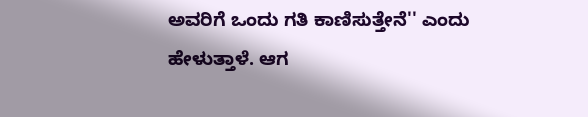ಅವರಿಗೆ ಒಂದು ಗತಿ ಕಾಣಿಸುತ್ತೇನೆ'' ಎಂದು ಹೇಳುತ್ತಾಳೆ. ಆಗ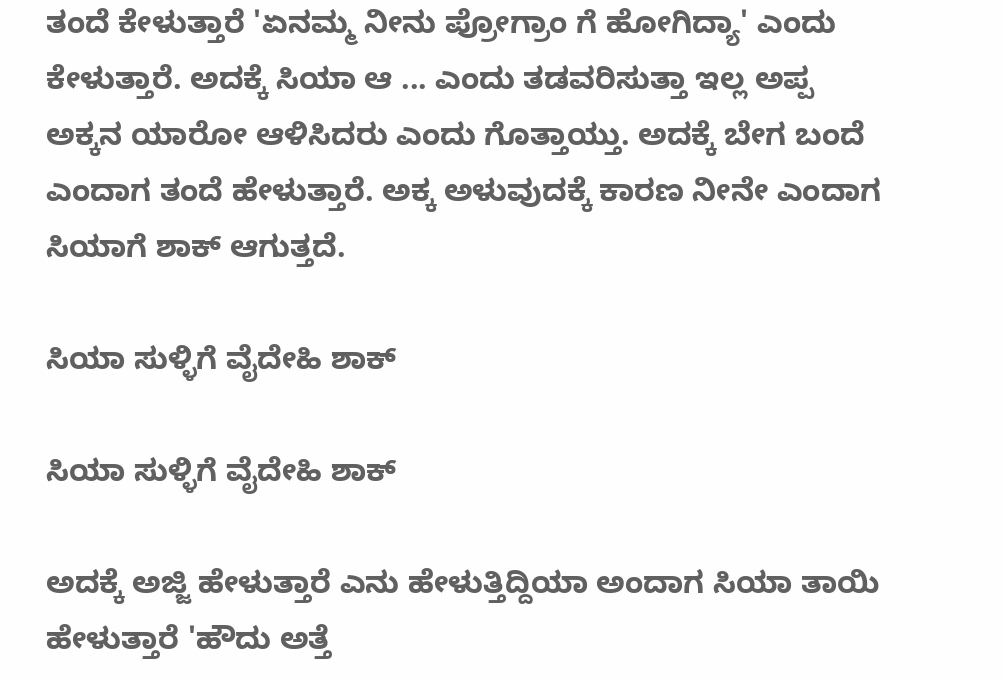ತಂದೆ ಕೇಳುತ್ತಾರೆ 'ಏನಮ್ಮ ನೀನು ಪ್ರೋಗ್ರಾಂ ಗೆ ಹೋಗಿದ್ಯಾ' ಎಂದು ಕೇಳುತ್ತಾರೆ. ಅದಕ್ಕೆ ಸಿಯಾ ಆ ... ಎಂದು ತಡವರಿಸುತ್ತಾ ಇಲ್ಲ ಅಪ್ಪ ಅಕ್ಕನ ಯಾರೋ ಆಳಿಸಿದರು ಎಂದು ಗೊತ್ತಾಯ್ತು. ಅದಕ್ಕೆ ಬೇಗ ಬಂದೆ ಎಂದಾಗ ತಂದೆ ಹೇಳುತ್ತಾರೆ. ಅಕ್ಕ ಅಳುವುದಕ್ಕೆ ಕಾರಣ ನೀನೇ ಎಂದಾಗ ಸಿಯಾಗೆ ಶಾಕ್ ಆಗುತ್ತದೆ.

ಸಿಯಾ ಸುಳ್ಳಿಗೆ ವೈದೇಹಿ ಶಾಕ್

ಸಿಯಾ ಸುಳ್ಳಿಗೆ ವೈದೇಹಿ ಶಾಕ್

ಅದಕ್ಕೆ ಅಜ್ಜಿ ಹೇಳುತ್ತಾರೆ ಎನು ಹೇಳುತ್ತಿದ್ದಿಯಾ ಅಂದಾಗ ಸಿಯಾ ತಾಯಿ ಹೇಳುತ್ತಾರೆ 'ಹೌದು ಅತ್ತೆ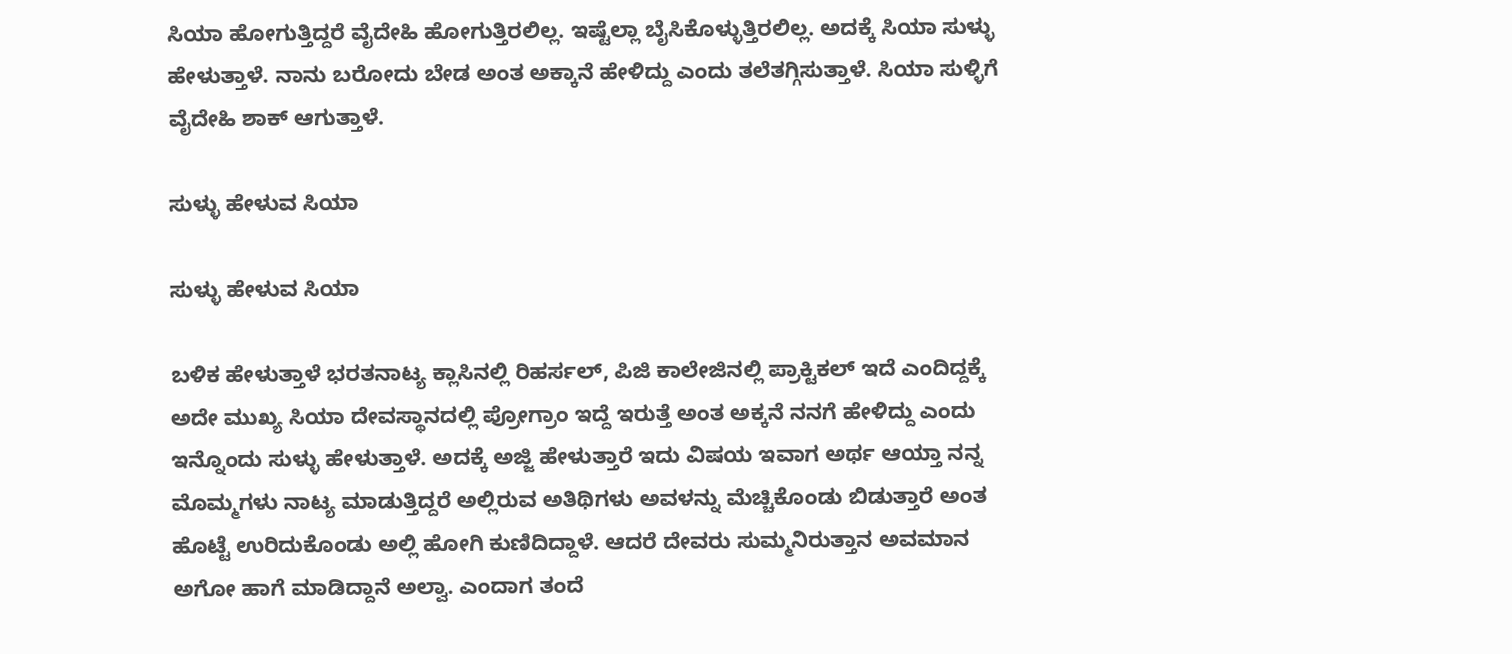ಸಿಯಾ ಹೋಗುತ್ತಿದ್ದರೆ ವೈದೇಹಿ ಹೋಗುತ್ತಿರಲಿಲ್ಲ. ಇಷ್ಟೆಲ್ಲಾ ಬೈಸಿಕೊಳ್ಳುತ್ತಿರಲಿಲ್ಲ. ಅದಕ್ಕೆ ಸಿಯಾ ಸುಳ್ಳು ಹೇಳುತ್ತಾಳೆ. ನಾನು ಬರೋದು ಬೇಡ ಅಂತ ಅಕ್ಕಾನೆ ಹೇಳಿದ್ದು ಎಂದು ತಲೆತಗ್ಗಿಸುತ್ತಾಳೆ. ಸಿಯಾ ಸುಳ್ಳಿಗೆ ವೈದೇಹಿ ಶಾಕ್ ಆಗುತ್ತಾಳೆ.

ಸುಳ್ಳು ಹೇಳುವ ಸಿಯಾ

ಸುಳ್ಳು ಹೇಳುವ ಸಿಯಾ

ಬಳಿಕ ಹೇಳುತ್ತಾಳೆ ಭರತನಾಟ್ಯ ಕ್ಲಾಸಿನಲ್ಲಿ ರಿಹರ್ಸಲ್, ಪಿಜಿ ಕಾಲೇಜಿನಲ್ಲಿ ಪ್ರಾಕ್ಟಿಕಲ್ ಇದೆ ಎಂದಿದ್ದಕ್ಕೆ ಅದೇ ಮುಖ್ಯ ಸಿಯಾ ದೇವಸ್ಥಾನದಲ್ಲಿ ಪ್ರೋಗ್ರಾಂ ಇದ್ದೆ ಇರುತ್ತೆ ಅಂತ ಅಕ್ಕನೆ ನನಗೆ ಹೇಳಿದ್ದು ಎಂದು ಇನ್ನೊಂದು ಸುಳ್ಳು ಹೇಳುತ್ತಾಳೆ. ಅದಕ್ಕೆ ಅಜ್ಜಿ ಹೇಳುತ್ತಾರೆ ಇದು ವಿಷಯ ಇವಾಗ ಅರ್ಥ ಆಯ್ತಾ ನನ್ನ ಮೊಮ್ಮಗಳು ನಾಟ್ಯ ಮಾಡುತ್ತಿದ್ದರೆ ಅಲ್ಲಿರುವ ಅತಿಥಿಗಳು ಅವಳನ್ನು ಮೆಚ್ಚಿಕೊಂಡು ಬಿಡುತ್ತಾರೆ ಅಂತ ಹೊಟ್ಟೆ ಉರಿದುಕೊಂಡು ಅಲ್ಲಿ ಹೋಗಿ ಕುಣಿದಿದ್ದಾಳೆ. ಆದರೆ ದೇವರು ಸುಮ್ಮನಿರುತ್ತಾನ ಅವಮಾನ ಅಗೋ ಹಾಗೆ ಮಾಡಿದ್ದಾನೆ ಅಲ್ವಾ. ಎಂದಾಗ ತಂದೆ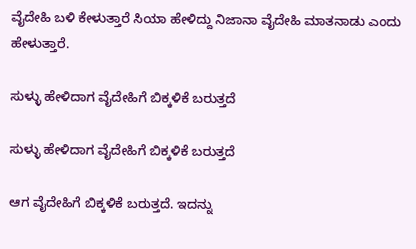ವೈದೇಹಿ ಬಳಿ ಕೇಳುತ್ತಾರೆ ಸಿಯಾ ಹೇಳಿದ್ದು ನಿಜಾನಾ ವೈದೇಹಿ ಮಾತನಾಡು ಎಂದು ಹೇಳುತ್ತಾರೆ.

ಸುಳ್ಳು ಹೇಳಿದಾಗ ವೈದೇಹಿಗೆ ಬಿಕ್ಕಳಿಕೆ ಬರುತ್ತದೆ

ಸುಳ್ಳು ಹೇಳಿದಾಗ ವೈದೇಹಿಗೆ ಬಿಕ್ಕಳಿಕೆ ಬರುತ್ತದೆ

ಆಗ ವೈದೇಹಿಗೆ ಬಿಕ್ಕಳಿಕೆ ಬರುತ್ತದೆ. ಇದನ್ನು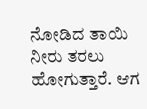ನೋಡಿದ ತಾಯಿ ನೀರು ತರಲು ಹೋಗುತ್ತಾರೆ. ಆಗ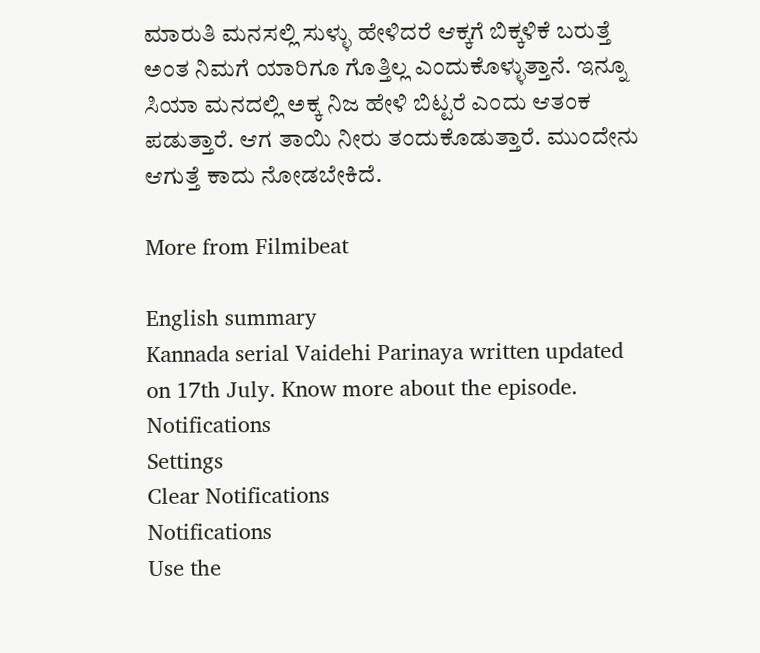ಮಾರುತಿ ಮನಸಲ್ಲಿ ಸುಳ್ಳು ಹೇಳಿದರೆ ಆಕ್ಕಗೆ ಬಿಕ್ಕಳಿಕೆ ಬರುತ್ತೆ ಅಂತ ನಿಮಗೆ ಯಾರಿಗೂ ಗೊತ್ತಿಲ್ಲ ಎಂದುಕೊಳ್ಳುತ್ತಾನೆ. ಇನ್ನೂ ಸಿಯಾ ಮನದಲ್ಲಿ ಅಕ್ಕ ನಿಜ ಹೇಳಿ ಬಿಟ್ಟರೆ ಎಂದು ಆತಂಕ ಪಡುತ್ತಾರೆ. ಆಗ ತಾಯಿ ನೀರು ತಂದುಕೊಡುತ್ತಾರೆ. ಮುಂದೇನು ಆಗುತ್ತೆ ಕಾದು ನೋಡಬೇಕಿದೆ.

More from Filmibeat

English summary
Kannada serial Vaidehi Parinaya written updated on 17th July. Know more about the episode.
Notifications
Settings
Clear Notifications
Notifications
Use the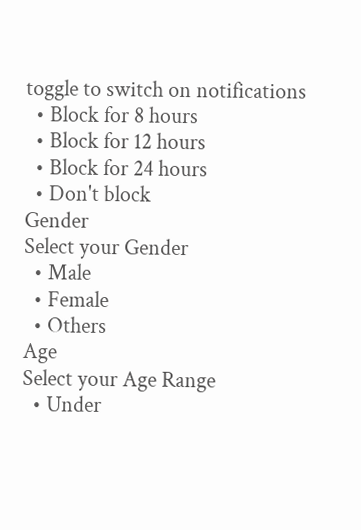toggle to switch on notifications
  • Block for 8 hours
  • Block for 12 hours
  • Block for 24 hours
  • Don't block
Gender
Select your Gender
  • Male
  • Female
  • Others
Age
Select your Age Range
  • Under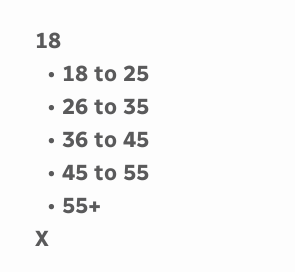18
  • 18 to 25
  • 26 to 35
  • 36 to 45
  • 45 to 55
  • 55+
X